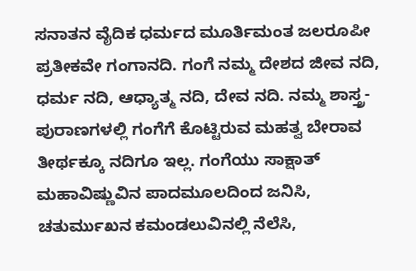ಸನಾತನ ವೈದಿಕ ಧರ್ಮದ ಮೂರ್ತಿಮಂತ ಜಲರೂಪೀ ಪ್ರತೀಕವೇ ಗಂಗಾನದಿ. ಗಂಗೆ ನಮ್ಮ ದೇಶದ ಜೀವ ನದಿ, ಧರ್ಮ ನದಿ, ಆಧ್ಯಾತ್ಮ ನದಿ, ದೇವ ನದಿ. ನಮ್ಮ ಶಾಸ್ತ್ರ-ಪುರಾಣಗಳಲ್ಲಿ ಗಂಗೆಗೆ ಕೊಟ್ಟಿರುವ ಮಹತ್ವ ಬೇರಾವ ತೀರ್ಥಕ್ಕೂ ನದಿಗೂ ಇಲ್ಲ. ಗಂಗೆಯು ಸಾಕ್ಷಾತ್ ಮಹಾವಿಷ್ಣುವಿನ ಪಾದಮೂಲದಿಂದ ಜನಿಸಿ, ಚತುರ್ಮುಖನ ಕಮಂಡಲುವಿನಲ್ಲಿ ನೆಲೆಸಿ,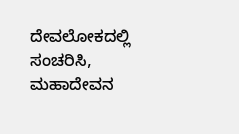ದೇವಲೋಕದಲ್ಲಿ ಸಂಚರಿಸಿ, ಮಹಾದೇವನ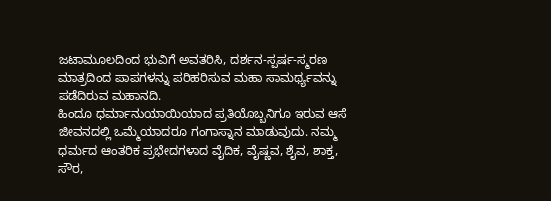ಜಟಾಮೂಲದಿಂದ ಭುವಿಗೆ ಅವತರಿಸಿ, ದರ್ಶನ-ಸ್ಪರ್ಷ-ಸ್ಮರಣ ಮಾತ್ರದಿಂದ ಪಾಪಗಳನ್ನು ಪರಿಹರಿಸುವ ಮಹಾ ಸಾಮರ್ಥ್ಯವನ್ನು ಪಡೆದಿರುವ ಮಹಾನದಿ.
ಹಿಂದೂ ಧರ್ಮಾನುಯಾಯಿಯಾದ ಪ್ರತಿಯೊಬ್ಬನಿಗೂ ಇರುವ ಆಸೆ ಜೀವನದಲ್ಲಿ ಒಮ್ಮೆಯಾದರೂ ಗಂಗಾಸ್ನಾನ ಮಾಡುವುದು. ನಮ್ಮ ಧರ್ಮದ ಆಂತರಿಕ ಪ್ರಭೇದಗಳಾದ ವೈದಿಕ, ವೈಷ್ಣವ, ಶೈವ, ಶಾಕ್ತ, ಸೌರ,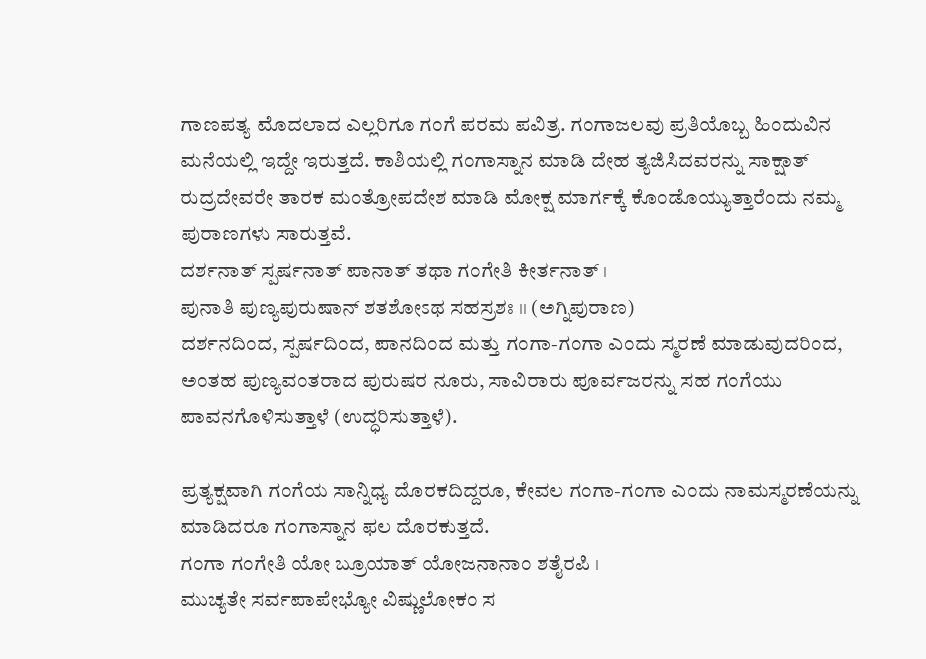ಗಾಣಪತ್ಯ ಮೊದಲಾದ ಎಲ್ಲರಿಗೂ ಗಂಗೆ ಪರಮ ಪವಿತ್ರ. ಗಂಗಾಜಲವು ಪ್ರತಿಯೊಬ್ಬ ಹಿಂದುವಿನ ಮನೆಯಲ್ಲಿ ಇದ್ದೇ ಇರುತ್ತದೆ. ಕಾಶಿಯಲ್ಲಿ ಗಂಗಾಸ್ನಾನ ಮಾಡಿ ದೇಹ ತ್ಯಜಿಸಿದವರನ್ನು ಸಾಕ್ಷಾತ್ ರುದ್ರದೇವರೇ ತಾರಕ ಮಂತ್ರೋಪದೇಶ ಮಾಡಿ ಮೋಕ್ಷ ಮಾರ್ಗಕ್ಕೆ ಕೊಂಡೊಯ್ಯುತ್ತಾರೆಂದು ನಮ್ಮ ಪುರಾಣಗಳು ಸಾರುತ್ತವೆ.
ದರ್ಶನಾತ್ ಸ್ಪರ್ಷನಾತ್ ಪಾನಾತ್ ತಥಾ ಗಂಗೇತಿ ಕೀರ್ತನಾತ್ ।
ಪುನಾತಿ ಪುಣ್ಯಪುರುಷಾನ್ ಶತಶೋಽಥ ಸಹಸ್ರಶಃ ।। (ಅಗ್ನಿಪುರಾಣ)
ದರ್ಶನದಿಂದ, ಸ್ಪರ್ಷದಿಂದ, ಪಾನದಿಂದ ಮತ್ತು ಗಂಗಾ-ಗಂಗಾ ಎಂದು ಸ್ಮರಣೆ ಮಾಡುವುದರಿಂದ, ಅಂತಹ ಪುಣ್ಯವಂತರಾದ ಪುರುಷರ ನೂರು, ಸಾವಿರಾರು ಪೂರ್ವಜರನ್ನು ಸಹ ಗಂಗೆಯು ಪಾವನಗೊಳಿಸುತ್ತಾಳೆ (ಉದ್ಧರಿಸುತ್ತಾಳೆ).

ಪ್ರತ್ಯಕ್ಷವಾಗಿ ಗಂಗೆಯ ಸಾನ್ನಿಧ್ಯ ದೊರಕದಿದ್ದರೂ, ಕೇವಲ ಗಂಗಾ-ಗಂಗಾ ಎಂದು ನಾಮಸ್ಮರಣೆಯನ್ನು ಮಾಡಿದರೂ ಗಂಗಾಸ್ನಾನ ಫಲ ದೊರಕುತ್ತದೆ.
ಗಂಗಾ ಗಂಗೇತಿ ಯೋ ಬ್ರೂಯಾತ್ ಯೋಜನಾನಾಂ ಶತೈರಪಿ ।
ಮುಚ್ಯತೇ ಸರ್ವಪಾಪೇಭ್ಯೋ ವಿಷ್ಣುಲೋಕಂ ಸ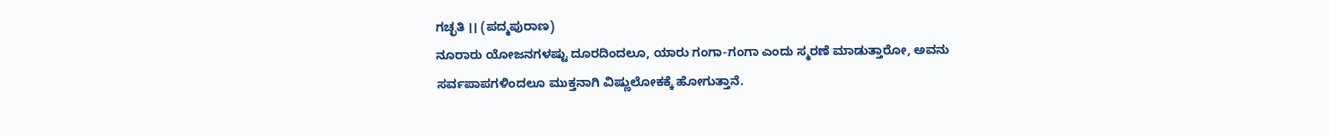ಗಚ್ಛತಿ ।। (ಪದ್ಮಪುರಾಣ)
ನೂರಾರು ಯೋಜನಗಳಷ್ಟು ದೂರದಿಂದಲೂ, ಯಾರು ಗಂಗಾ-ಗಂಗಾ ಎಂದು ಸ್ಮರಣೆ ಮಾಡುತ್ತಾರೋ, ಅವನು ಸರ್ವಪಾಪಗಳಿಂದಲೂ ಮುಕ್ತನಾಗಿ ವಿಷ್ಣುಲೋಕಕ್ಕೆ ಹೋಗುತ್ತಾನೆ.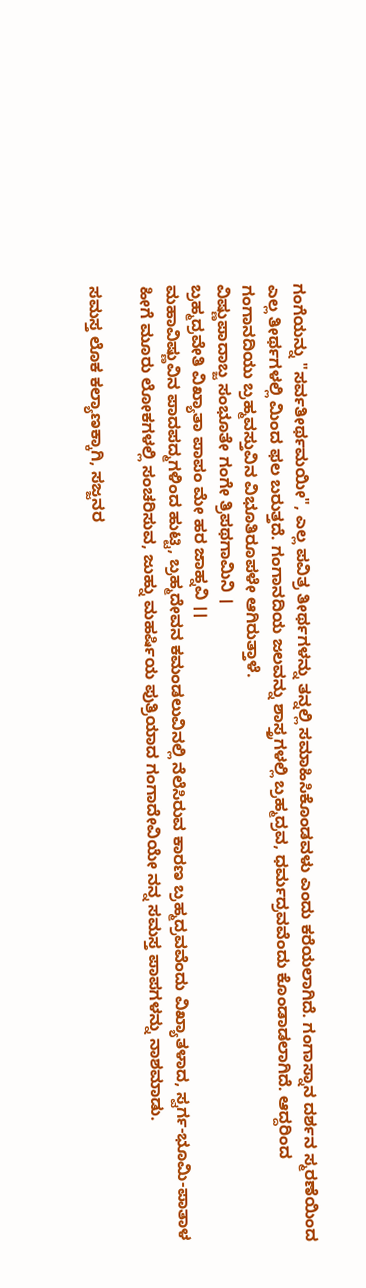ಗಂಗೆಯನ್ನು "ಸರ್ವತೀರ್ಥಮಯೀ", ಎಲ್ಲ ಪವಿತ್ರ ತೀರ್ಥಗಳನ್ನು ತನ್ನಲ್ಲಿ ಸಮಾಹಿಸಿಕೊಂಡವಳು ಎಂದು ಕರೆಯಲಾಗಿದೆ. ಗಂಗಾಸ್ನಾನ ದರ್ಶನ ಸ್ಮರಣೆಯಿಂದ ಎಲ್ಲ ತೀರ್ಥಗಳಲ್ಲಿ ಮಿಂದ ಫಲ ಬರುತ್ತದೆ. ಗಂಗಾನದಿಯ ಜಲವನ್ನು ಶಾಸ್ತ್ರಗಳಲ್ಲಿ ಬ್ರಹ್ಮದ್ರವ, ಧರ್ಮದ್ರವವೆಂದು ಕೊಂಡಾಡಲಾಗಿದೆ. ಆದ್ದರಿಂದ ಗಂಗಾನದಿಯು ಬ್ರಹ್ಮವಸ್ತುವಿನ ವಿಭೂತಿರೂಪಳೇ ಆಗಿರುತ್ತಾಳೆ.
ವಿಷ್ಣುಪಾದಾಬ್ಜ ಸಂಭೂತೇ ಗಂಗೇ ತ್ರಿಪಥಗಾಮಿನಿ ।
ಬ್ರಹ್ಮದ್ರವೇತಿ ವಿಖ್ಯಾತಾ ಪಾಪಂ ಮೇ ಹರ ಜಾಹ್ನವಿ ।।
ಮಹಾವಿಷ್ಣುವಿನ ಪಾದಪದ್ಮಗಳಿಂದ ಹುಟ್ಟಿ, ಬ್ರಹ್ಮದೇವನ ಕಮಂಡಲುವಿನಲ್ಲಿ ನೆಲೆಸಿರುವ ಕಾರಣ ಬ್ರಹ್ಮದ್ರವವೆಂದು ವಿಖ್ಯಾತಳಾದ, ಸ್ವರ್ಗ-ಭೂಮಿ-ಪಾತಾಳ ಹೀಗೆ ಮೂರು ಲೋಕಗಳಲ್ಲಿ ಸಂಚರಿಸುವ, ಜುಹ್ನು ಮಹರ್ಷಿಯ ಪುತ್ರಿಯಾದ ಗಂಗಾದೇವಿಯೇ ನನ್ನ ಸಮಸ್ತ ಪಾಪಗಳನ್ನು ನಾಶಮಾಡು.

ಸಮಸ್ತ ಲೊಕ ಕಲ್ಯಾಣಕ್ಕಾಗಿ, ಸಜ್ಜನರ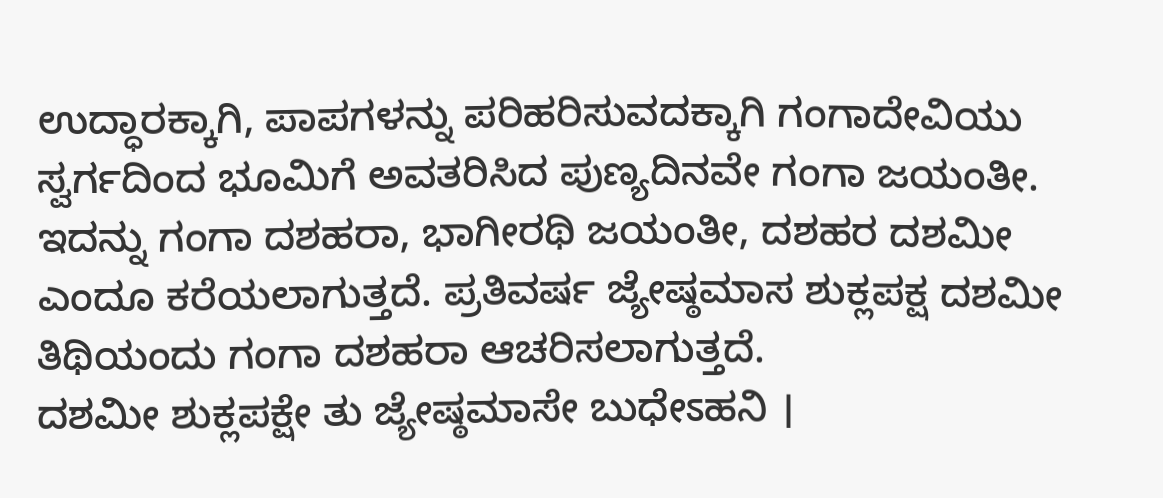ಉದ್ಧಾರಕ್ಕಾಗಿ, ಪಾಪಗಳನ್ನು ಪರಿಹರಿಸುವದಕ್ಕಾಗಿ ಗಂಗಾದೇವಿಯು ಸ್ವರ್ಗದಿಂದ ಭೂಮಿಗೆ ಅವತರಿಸಿದ ಪುಣ್ಯದಿನವೇ ಗಂಗಾ ಜಯಂತೀ. ಇದನ್ನು ಗಂಗಾ ದಶಹರಾ, ಭಾಗೀರಥಿ ಜಯಂತೀ, ದಶಹರ ದಶಮೀ ಎಂದೂ ಕರೆಯಲಾಗುತ್ತದೆ. ಪ್ರತಿವರ್ಷ ಜ್ಯೇಷ್ಠಮಾಸ ಶುಕ್ಲಪಕ್ಷ ದಶಮೀ ತಿಥಿಯಂದು ಗಂಗಾ ದಶಹರಾ ಆಚರಿಸಲಾಗುತ್ತದೆ.
ದಶಮೀ ಶುಕ್ಲಪಕ್ಷೇ ತು ಜ್ಯೇಷ್ಠಮಾಸೇ ಬುಧೇಽಹನಿ ।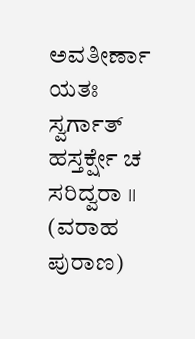ಅವತೀರ್ಣಾ ಯತಃ ಸ್ವರ್ಗಾತ್ ಹಸ್ತರ್ಕ್ಷೇ ಚ ಸರಿದ್ವರಾ ।। (ವರಾಹ ಪುರಾಣ)